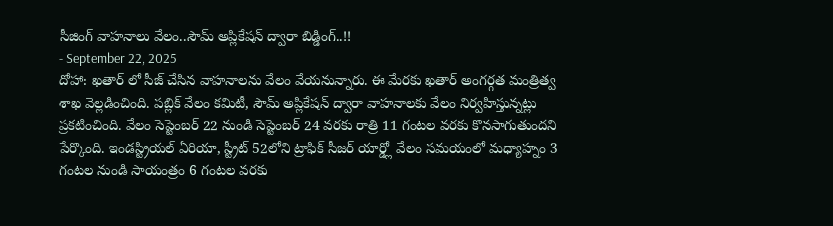సీజింగ్ వాహనాలు వేలం..సౌమ్ అప్లికేషన్ ద్వారా బిడ్డింగ్..!!
- September 22, 2025
దోహా: ఖతార్ లో సీజ్ చేసిన వాహనాలను వేలం వేయనున్నారు. ఈ మేరకు ఖతార్ అంగర్గత మంత్రిత్వ శాఖ వెల్లడించింది. పబ్లిక్ వేలం కమిటీ, సౌమ్ అప్లికేషన్ ద్వారా వాహనాలకు వేలం నిర్వహిస్తున్నట్లు ప్రకటించింది. వేలం సెప్టెంబర్ 22 నుండి సెప్టెంబర్ 24 వరకు రాత్రి 11 గంటల వరకు కొనసాగుతుందని పేర్కొంది. ఇండస్ట్రియల్ ఏరియా, స్ట్రీట్ 52లోని ట్రాఫిక్ సీజర్ యార్డ్లో వేలం సమయంలో మధ్యాహ్నం 3 గంటల నుండి సాయంత్రం 6 గంటల వరకు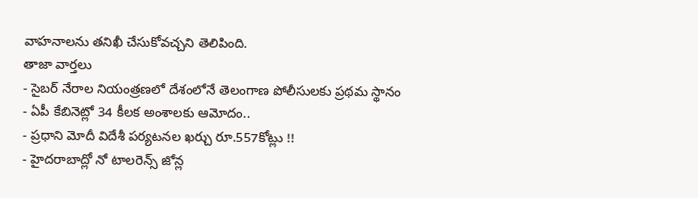వాహనాలను తనిఖీ చేసుకోవచ్చని తెలిపింది.
తాజా వార్తలు
- సైబర్ నేరాల నియంత్రణలో దేశంలోనే తెలంగాణ పోలీసులకు ప్రథమ స్థానం
- ఏపీ కేబినెట్లో 34 కీలక అంశాలకు ఆమోదం..
- ప్రధాని మోదీ విదేశీ పర్యటనల ఖర్చు రూ.557కోట్లు !!
- హైదరాబాద్లో నో టాలరెన్స్ జోన్ల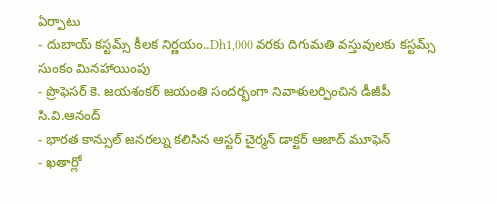ఏర్పాటు
- దుబాయ్ కస్టమ్స్ కీలక నిర్ణయం..Dh1,000 వరకు దిగుమతి వస్తువులకు కస్టమ్స్ సుంకం మినహాయింపు
- ప్రొఫెసర్ కె. జయశంకర్ జయంతి సందర్భంగా నివాళులర్పించిన డీజీపీ సి.వి.ఆనంద్
- భారత కాన్సుల్ జనరల్ను కలిసిన ఆస్టర్ చైర్మన్ డాక్టర్ ఆజాద్ మూఫెన్
- ఖతార్లో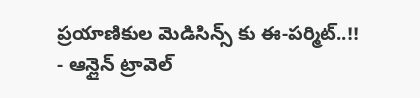ప్రయాణికుల మెడిసిన్స్ కు ఈ-పర్మిట్..!!
- ఆన్లైన్ ట్రావెల్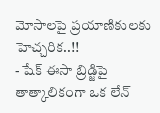మోసాలపై ప్రయాణికులకు హెచ్చరిక..!!
- షేక్ ఈసా బ్రిడ్జిపై తాత్కాలికంగా ఒక లేన్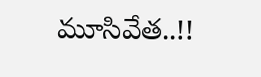మూసివేత..!!